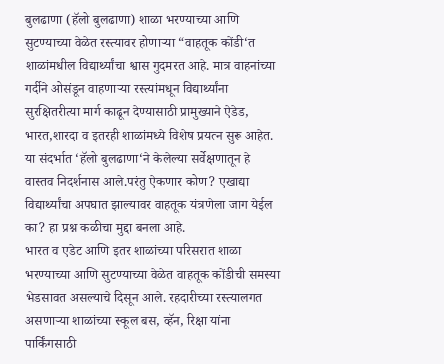बुलढाणा (हॅलो बुलढाणा) शाळा भरण्याच्या आणि सुटण्याच्या वेळेत रस्त्यावर होणाऱ्या “वाहतूक कोंडी‘त शाळांमधील विद्यार्थ्यांचा श्वास गुदमरत आहे. मात्र वाहनांच्या गर्दीने ओसंडून वाहणाऱ्या रस्त्यांमधून विद्यार्थ्यांना सुरक्षितरीत्या मार्ग काढून देण्यासाठी प्रामुख्याने ऐडेड, भारत,शारदा व इतरही शाळांमध्ये विशेष प्रयत्न सुरू आहेत. या संदर्भात ‘हॅलो बुलढाणा‘ने केलेल्या सर्वेक्षणातून हे वास्तव निदर्शनास आले.परंतु ऐकणार कोण? एखाद्या विद्यार्थ्यांचा अपघात झाल्यावर वाहतूक यंत्रणेला जाग येईल का? हा प्रश्न कळीचा मुद्दा बनला आहे.
भारत व एडेट आणि इतर शाळांच्या परिसरात शाळा भरण्याच्या आणि सुटण्याच्या वेळेत वाहतूक कोंडीची समस्या भेडसावत असल्याचे दिसून आले. रहदारीच्या रस्त्यालगत असणाऱ्या शाळांच्या स्कूल बस, व्हॅन, रिक्षा यांना पार्किंगसाठी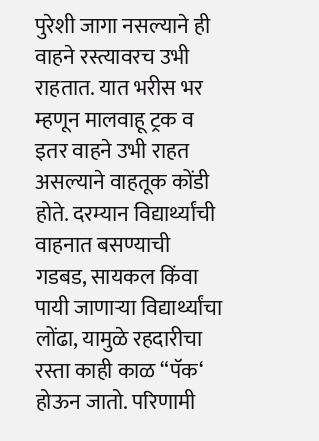पुरेशी जागा नसल्याने ही वाहने रस्त्यावरच उभी राहतात. यात भरीस भर म्हणून मालवाहू ट्रक व इतर वाहने उभी राहत असल्याने वाहतूक कोंडी होते. दरम्यान विद्यार्थ्यांची वाहनात बसण्याची गडबड, सायकल किंवा पायी जाणाऱ्या विद्यार्थ्यांचा लोंढा, यामुळे रहदारीचा रस्ता काही काळ “पॅक‘ होऊन जातो. परिणामी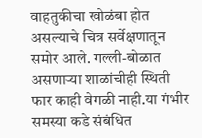वाहतुकीचा खोळंबा होत असल्याचे चित्र सर्वेक्षणातून समोर आले. गल्ली-बोळात असणाऱ्या शाळांचीही स्थिती फार काही वेगळी नाही.या गंभीर समस्या कडे संबंधित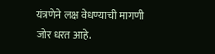यंत्रणेने लक्ष वेधण्याची मागणी जोर धरत आहे.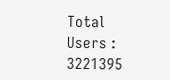Total Users : 3221395